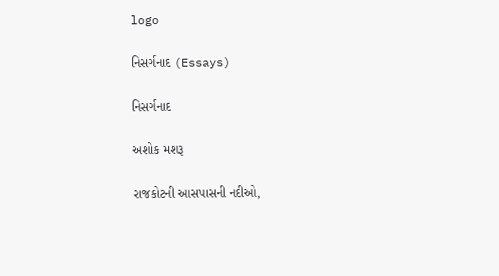logo

નિસર્ગનાદ (Essays)

નિસર્ગનાદ

અશોક મશરૂ

રાજકોટની આસપાસની નદીઓ,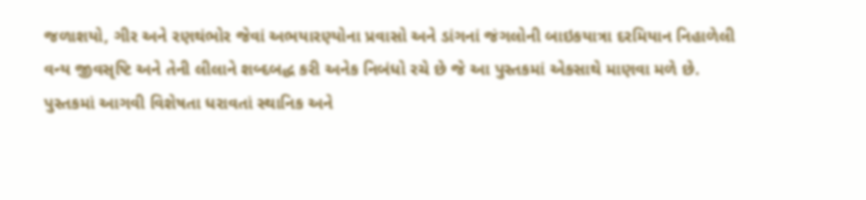જળાશયો, ગીર અને રણથંભોર જેવાં અભયારણ્યોના પ્રવાસો અને ડાંગનાં જંગલોની બાઇકયાત્રા દરમિયાન નિહાળેલી વન્ય જીવસૃષ્ટિ અને તેની લીલાને શબ્દબદ્ધ કરી અનેક નિબંધો રચે છે જે આ પુસ્તકમાં એકસાથે માણવા મળે છે.
પુસ્તકમાં આગવી વિશેષતા ધરાવતાં સ્થાનિક અને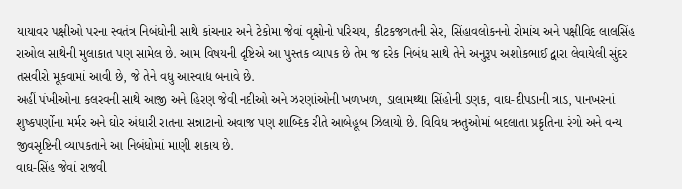યાયાવર પક્ષીઓ પરના સ્વતંત્ર નિબંધોની સાથે કાંચનાર અને ટેકોમા જેવાં વૃક્ષોનો પરિચય, કીટકજગતની સેર, સિંહાવલોકનનો રોમાંચ અને પક્ષીવિદ લાલસિંહ રાઓલ સાથેની મુલાકાત પણ સામેલ છે. આમ વિષયની દૃષ્ટિએ આ પુસ્તક વ્યાપક છે તેમ જ દરેક નિબંધ સાથે તેને અનુરૂપ અશોકભાઈ દ્વારા લેવાયેલી સુંદર તસવીરો મૂકવામાં આવી છે, જે તેને વધુ આસ્વાદ્ય બનાવે છે.
અહીં પંખીઓના કલરવની સાથે આજી અને હિરણ જેવી નદીઓ અને ઝરણાંઓની ખળખળ, ડાલામથ્થા સિંહોની ડણક, વાઘ-દીપડાની ત્રાડ, પાનખરનાં શુષ્કપર્ણોના મર્મર અને ઘોર અંધારી રાતના સન્નાટાનો અવાજ પણ શાબ્દિક રીતે આબેહૂબ ઝિલાયો છે. વિવિધ ઋતુઓમાં બદલાતા પ્રકૃતિના રંગો અને વન્ય જીવસૃષ્ટિની વ્યાપકતાને આ નિબંધોમાં માણી શકાય છે.
વાઘ-સિંહ જેવાં રાજવી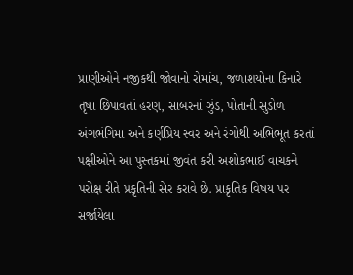પ્રાણીઓને નજીકથી જોવાનો રોમાંચ, જળાશયોના કિનારે તૃષા છિપાવતાં હરણ, સાબરનાં ઝુંડ, પોતાની સુડોળ અંગભંગિમા અને કર્ણપ્રિય સ્વર અને રંગોથી અભિભૂત કરતાં પક્ષીઓને આ પુસ્તકમાં જીવંત કરી અશોકભાઈ વાચકને પરોક્ષ રીતે પ્રકૃતિની સેર કરાવે છે. પ્રાકૃતિક વિષય પર સર્જાયેલા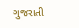ગુજરાતી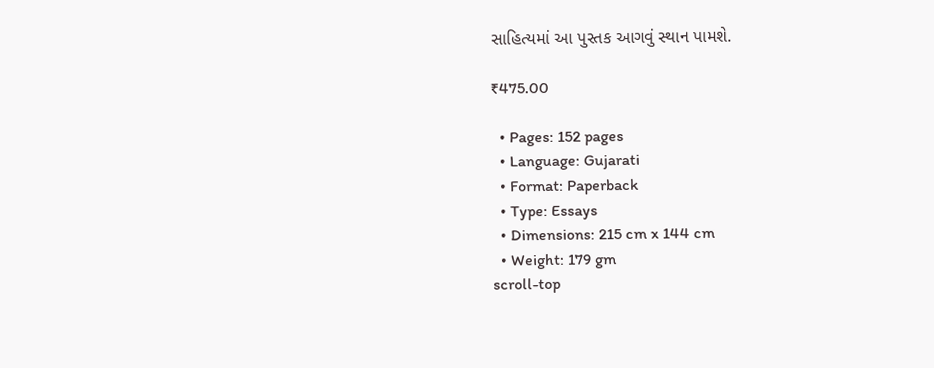સાહિત્યમાં આ પુસ્તક આગવું સ્થાન પામશે.

₹475.00

  • Pages: 152 pages
  • Language: Gujarati
  • Format: Paperback
  • Type: Essays
  • Dimensions: 215 cm x 144 cm
  • Weight: 179 gm
scroll-top